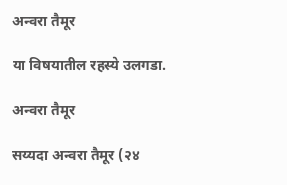अन्वरा तैमूर

या विषयातील रहस्ये उलगडा.

अन्वरा तैमूर

सय्यदा अन्वरा तैमूर (२४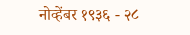नोव्हेंबर १९३६ - २८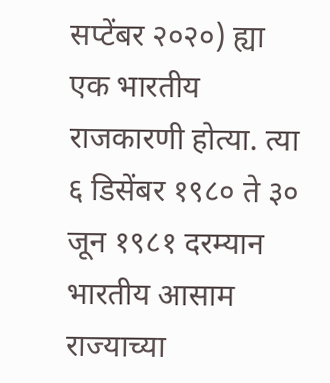सप्टेंबर २०२०) ह्या एक भारतीय राजकारणी होत्या. त्या ६ डिसेंबर १९८० ते ३० जून १९८१ दरम्यान भारतीय आसाम राज्याच्या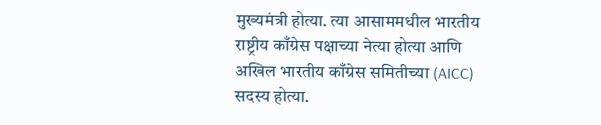मुख्यमंत्री होत्या. त्या आसाममधील भारतीय राष्ट्रीय काँग्रेस पक्षाच्या नेत्या होत्या आणि अखिल भारतीय काँग्रेस समितीच्या (AICC) सदस्य होत्या.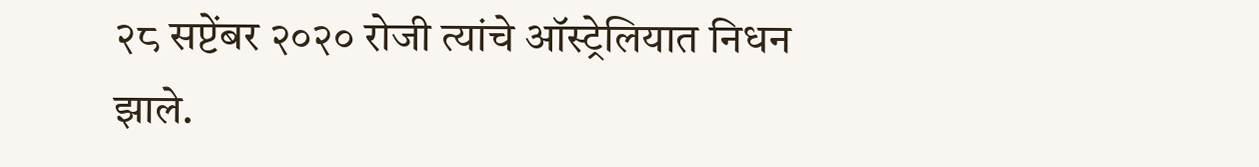२८ सप्टेंबर २०२० रोजी त्यांचे ऑस्ट्रेलियात निधन झाले.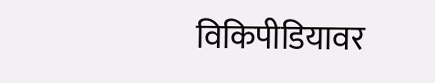विकिपीडियावर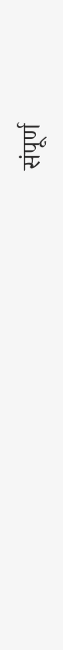संपूर्ण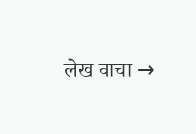लेख वाचा →